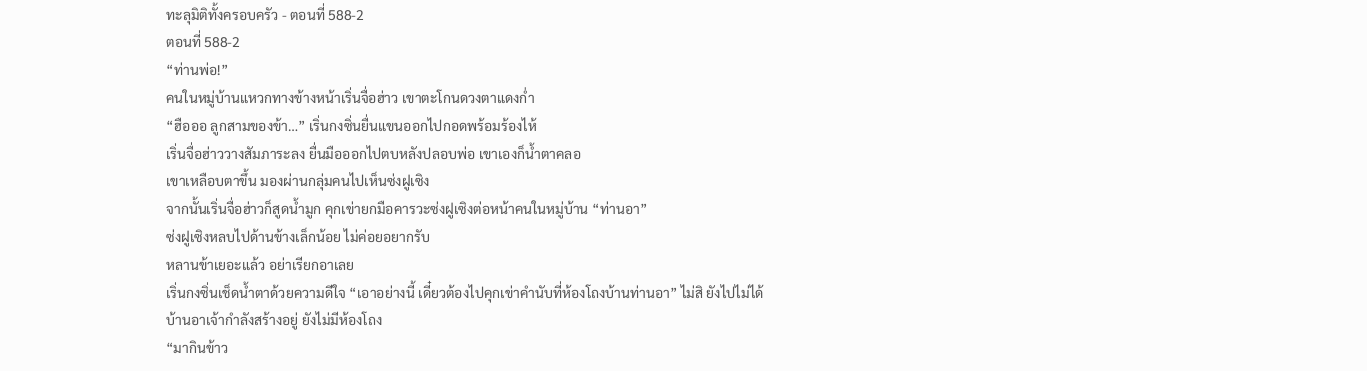ทะลุมิติทั้งครอบครัว - ตอนที่ 588-2
ตอนที่ 588-2
“ท่านพ่อ!”
คนในหมู่บ้านแหวกทางข้างหน้าเริ่นจื่อฮ่าว เขาตะโกนดวงตาแดงก่ำ
“ฮือออ ลูกสามของข้า…” เริ่นกงซิ่นยื่นแขนออกไปกอดพร้อมร้องไห้
เริ่นจื่อฮ่าววางสัมภาระลง ยื่นมือออกไปตบหลังปลอบพ่อ เขาเองก็น้ำตาคลอ
เขาเหลือบตาขึ้น มองผ่านกลุ่มคนไปเห็นซ่งฝูเซิง
จากนั้นเริ่นจื่อฮ่าวก็สูดน้ำมูก คุกเข่ายกมือคารวะซ่งฝูเซิงต่อหน้าคนในหมู่บ้าน “ท่านอา”
ซ่งฝูเซิงหลบไปด้านข้างเล็กน้อย ไม่ค่อยอยากรับ
หลานข้าเยอะแล้ว อย่าเรียกอาเลย
เริ่นกงซิ่นเช็ดน้ำตาด้วยความดีใจ “เอาอย่างนี้ เดี๋ยวต้องไปคุกเข่าคำนับที่ห้องโถงบ้านท่านอา” ไม่สิ ยังไปไม่ได้
บ้านอาเจ้ากำลังสร้างอยู่ ยังไม่มีห้องโถง
“มากินข้าว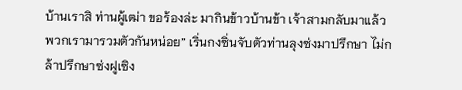บ้านเราสิ ท่านผู้เฒ่า ขอร้องล่ะ มากินข้าวบ้านข้า เจ้าสามกลับมาแล้ว พวกเรามารวมตัวกันหน่อย” เริ่นกงซิ่นจับตัวท่านลุงซ่งมาปรึกษา ไม่กล้าปรึกษาซ่งฝูเซิง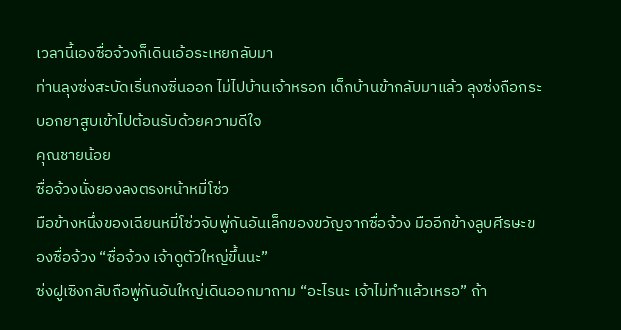เวลานี้เองซื่อจ้วงก็เดินเอ้อระเหยกลับมา
ท่านลุงซ่งสะบัดเริ่นกงซิ่นออก ไม่ไปบ้านเจ้าหรอก เด็กบ้านข้ากลับมาแล้ว ลุงซ่งถือกระบอกยาสูบเข้าไปต้อนรับด้วยความดีใจ
คุณชายน้อย
ซื่อจ้วงนั่งยองลงตรงหน้าหมี่โซ่ว
มือข้างหนึ่งของเฉียนหมี่โซ่วจับพู่กันอันเล็กของขวัญจากซื่อจ้วง มืออีกข้างลูบศีรษะของซื่อจ้วง “ซื่อจ้วง เจ้าดูตัวใหญ่ขึ้นนะ”
ซ่งฝูเซิงกลับถือพู่กันอันใหญ่เดินออกมาถาม “อะไรนะ เจ้าไม่ทำแล้วเหรอ” ถ้า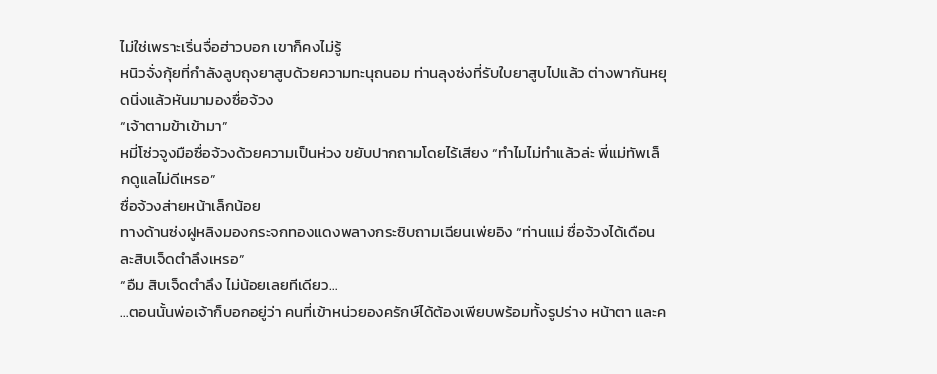ไม่ใช่เพราะเริ่นจื่อฮ่าวบอก เขาก็คงไม่รู้
หนิวจั่งกุ้ยที่กำลังลูบถุงยาสูบด้วยความทะนุถนอม ท่านลุงซ่งที่รับใบยาสูบไปแล้ว ต่างพากันหยุดนิ่งแล้วหันมามองซื่อจ้วง
“เจ้าตามข้าเข้ามา”
หมี่โซ่วจูงมือซื่อจ้วงด้วยความเป็นห่วง ขยับปากถามโดยไร้เสียง “ทำไมไม่ทำแล้วล่ะ พี่แม่ทัพเล็กดูแลไม่ดีเหรอ”
ซื่อจ้วงส่ายหน้าเล็กน้อย
ทางด้านซ่งฝูหลิงมองกระจกทองแดงพลางกระซิบถามเฉียนเพ่ยอิง “ท่านแม่ ซื่อจ้วงได้เดือนละสิบเจ็ดตำลึงเหรอ”
“อืม สิบเจ็ดตำลึง ไม่น้อยเลยทีเดียว…
…ตอนนั้นพ่อเจ้าก็บอกอยู่ว่า คนที่เข้าหน่วยองครักษ์ได้ต้องเพียบพร้อมทั้งรูปร่าง หน้าตา และค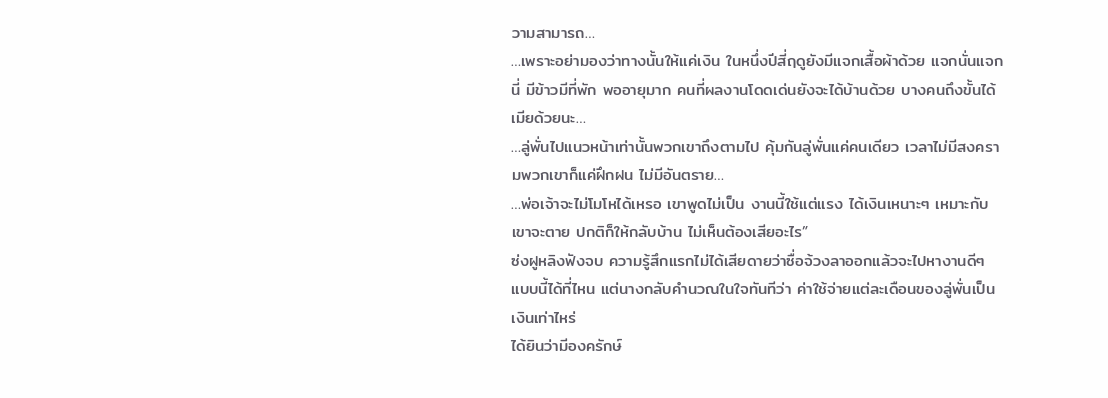วามสามารถ…
…เพราะอย่ามองว่าทางนั้นให้แค่เงิน ในหนึ่งปีสี่ฤดูยังมีแจกเสื้อผ้าด้วย แจกนั่นแจกนี่ มีข้าวมีที่พัก พออายุมาก คนที่ผลงานโดดเด่นยังจะได้บ้านด้วย บางคนถึงขั้นได้เมียด้วยนะ…
…ลู่พั่นไปแนวหน้าเท่านั้นพวกเขาถึงตามไป คุ้มกันลู่พั่นแค่คนเดียว เวลาไม่มีสงครามพวกเขาก็แค่ฝึกฝน ไม่มีอันตราย…
…พ่อเจ้าจะไม่โมโหได้เหรอ เขาพูดไม่เป็น งานนี้ใช้แต่แรง ได้เงินเหนาะๆ เหมาะกับเขาจะตาย ปกติก็ให้กลับบ้าน ไม่เห็นต้องเสียอะไร”
ซ่งฝูหลิงฟังจบ ความรู้สึกแรกไม่ได้เสียดายว่าซื่อจ้วงลาออกแล้วจะไปหางานดีๆ แบบนี้ได้ที่ไหน แต่นางกลับคำนวณในใจทันทีว่า ค่าใช้จ่ายแต่ละเดือนของลู่พั่นเป็นเงินเท่าไหร่
ได้ยินว่ามีองครักษ์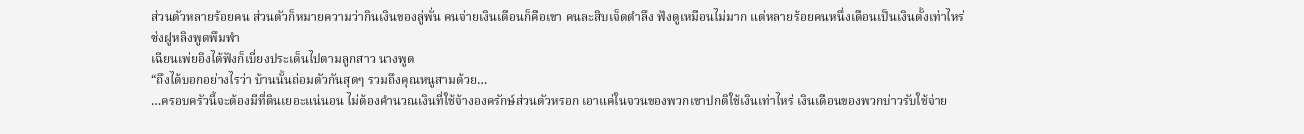ส่วนตัวหลายร้อยคน ส่วนตัวก็หมายความว่ากินเงินของลู่พั่น คนจ่ายเงินเดือนก็คือเขา คนละสิบเจ็ดตำลึง ฟังดูเหมือนไม่มาก แต่หลายร้อยคนหนึ่งเดือนเป็นเงินตั้งเท่าไหร่
ซ่งฝูหลิงพูดพึมพำ
เฉียนเพ่ยอิงได้ฟังก็เบี่ยงประเด็นไปตามลูกสาว นางพูด
“ถึงได้บอกอย่างไรว่า บ้านนั้นถ่อมตัวกันสุดๆ รวมถึงคุณหนูสามด้วย…
…ครอบครัวนี้จะต้องมีที่ดินเยอะแน่นอน ไม่ต้องคำนวณเงินที่ใช้จ้างองครักษ์ส่วนตัวหรอก เอาแค่ในจวนของพวกเขาปกติใช้เงินเท่าไหร่ เงินเดือนของพวกบ่าวรับใช้จ่าย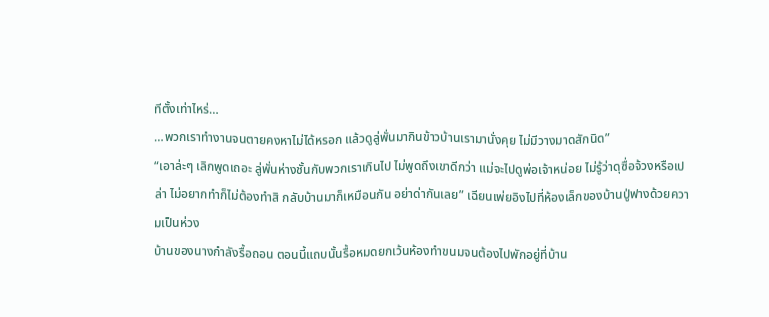ทีตั้งเท่าไหร่…
…พวกเราทำงานจนตายคงหาไม่ได้หรอก แล้วดูลู่พั่นมากินข้าวบ้านเรามานั่งคุย ไม่มีวางมาดสักนิด”
“เอาล่ะๆ เลิกพูดเถอะ ลู่พั่นห่างชั้นกับพวกเราเกินไป ไม่พูดถึงเขาดีกว่า แม่จะไปดูพ่อเจ้าหน่อย ไม่รู้ว่าดุซื่อจ้วงหรือเปล่า ไม่อยากทำก็ไม่ต้องทำสิ กลับบ้านมาก็เหมือนกัน อย่าด่ากันเลย” เฉียนเพ่ยอิงไปที่ห้องเล็กของบ้านปู่ฟางด้วยความเป็นห่วง
บ้านของนางกำลังรื้อถอน ตอนนี้แถบนั้นรื้อหมดยกเว้นห้องทำขนมจนต้องไปพักอยู่ที่บ้าน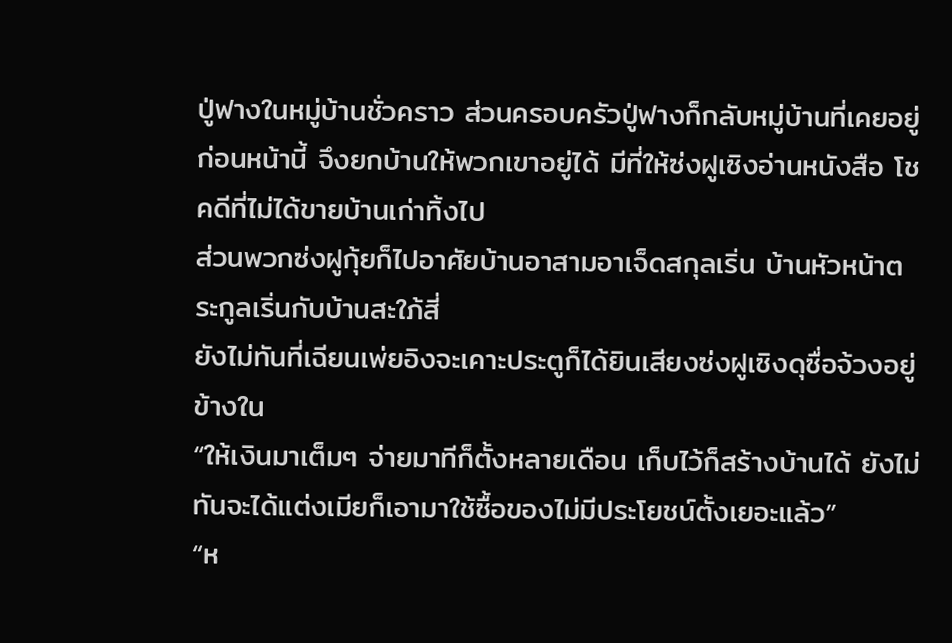ปู่ฟางในหมู่บ้านชั่วคราว ส่วนครอบครัวปู่ฟางก็กลับหมู่บ้านที่เคยอยู่ก่อนหน้านี้ จึงยกบ้านให้พวกเขาอยู่ได้ มีที่ให้ซ่งฝูเซิงอ่านหนังสือ โชคดีที่ไม่ได้ขายบ้านเก่าทิ้งไป
ส่วนพวกซ่งฝูกุ้ยก็ไปอาศัยบ้านอาสามอาเจ็ดสกุลเริ่น บ้านหัวหน้าตระกูลเริ่นกับบ้านสะใภ้สี่
ยังไม่ทันที่เฉียนเพ่ยอิงจะเคาะประตูก็ได้ยินเสียงซ่งฝูเซิงดุซื่อจ้วงอยู่ข้างใน
“ให้เงินมาเต็มๆ จ่ายมาทีก็ตั้งหลายเดือน เก็บไว้ก็สร้างบ้านได้ ยังไม่ทันจะได้แต่งเมียก็เอามาใช้ซื้อของไม่มีประโยชน์ตั้งเยอะแล้ว”
“ห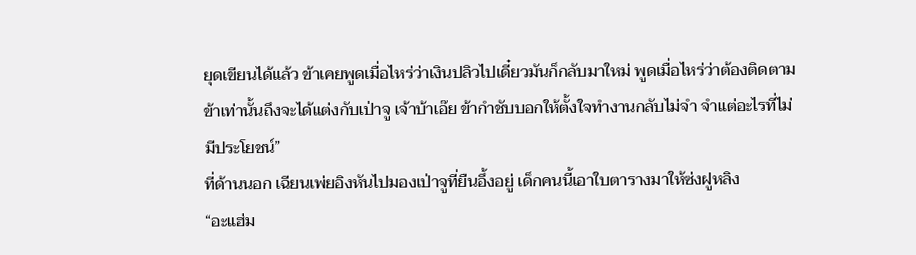ยุดเขียนได้แล้ว ข้าเคยพูดเมื่อไหร่ว่าเงินปลิวไปเดี๋ยวมันก็กลับมาใหม่ พูดเมื่อไหร่ว่าต้องติดตามข้าเท่านั้นถึงจะได้แต่งกับเป่าจู เจ้าบ้าเอ๊ย ข้ากำชับบอกให้ตั้งใจทำงานกลับไม่จำ จำแต่อะไรที่ไม่มีประโยชน์”
ที่ด้านนอก เฉียนเพ่ยอิงหันไปมองเป่าจูที่ยืนอึ้งอยู่ เด็กคนนี้เอาใบตารางมาให้ซ่งฝูหลิง
“อะแฮ่ม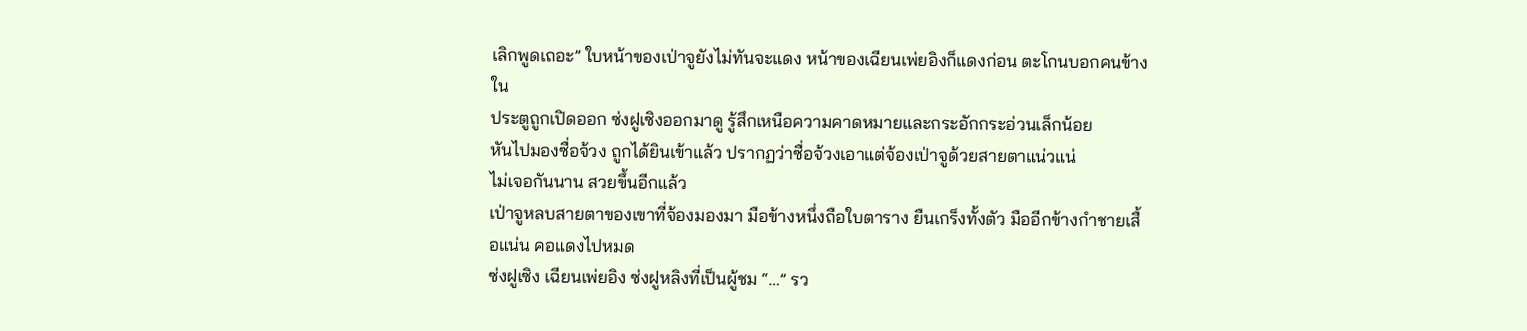เลิกพูดเถอะ” ใบหน้าของเป่าจูยังไม่ทันจะแดง หน้าของเฉียนเพ่ยอิงก็แดงก่อน ตะโกนบอกคนข้างใน
ประตูถูกเปิดออก ซ่งฝูเซิงออกมาดู รู้สึกเหนือความคาดหมายและกระอักกระอ่วนเล็กน้อย
หันไปมองซื่อจ้วง ถูกได้ยินเข้าแล้ว ปรากฏว่าซื่อจ้วงเอาแต่จ้องเป่าจูด้วยสายตาแน่วแน่
ไม่เจอกันนาน สวยขึ้นอีกแล้ว
เป่าจูหลบสายตาของเขาที่จ้องมองมา มือข้างหนึ่งถือใบตาราง ยืนเกร็งทั้งตัว มืออีกข้างกำชายเสื้อแน่น คอแดงไปหมด
ซ่งฝูเซิง เฉียนเพ่ยอิง ซ่งฝูหลิงที่เป็นผู้ชม “…” รว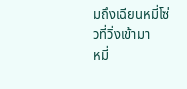มถึงเฉียนหมี่โซ่วที่วิ่งเข้ามา
หมี่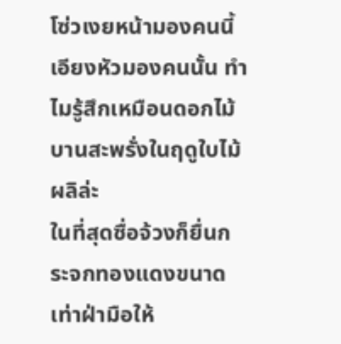โซ่วเงยหน้ามองคนนี้ เอียงหัวมองคนนั้น ทำไมรู้สึกเหมือนดอกไม้บานสะพรั่งในฤดูใบไม้ผลิล่ะ
ในที่สุดซื่อจ้วงก็ยื่นกระจกทองแดงขนาดเท่าฝ่ามือให้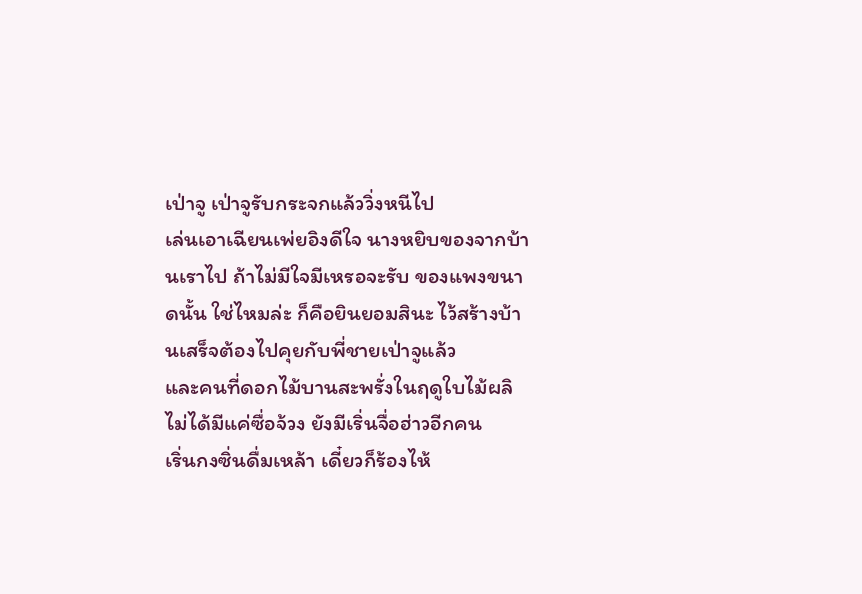เป่าจู เป่าจูรับกระจกแล้ววิ่งหนีไป
เล่นเอาเฉียนเพ่ยอิงดีใจ นางหยิบของจากบ้านเราไป ถ้าไม่มีใจมีเหรอจะรับ ของแพงขนาดนั้น ใช่ไหมล่ะ ก็คือยินยอมสินะ ไว้สร้างบ้านเสร็จต้องไปคุยกับพี่ชายเป่าจูแล้ว
และคนที่ดอกไม้บานสะพรั่งในฤดูใบไม้ผลิไม่ได้มีแค่ซื่อจ้วง ยังมีเริ่นจื่อฮ่าวอีกคน
เริ่นกงซิ่นดื่มเหล้า เดี๋ยวก็ร้องไห้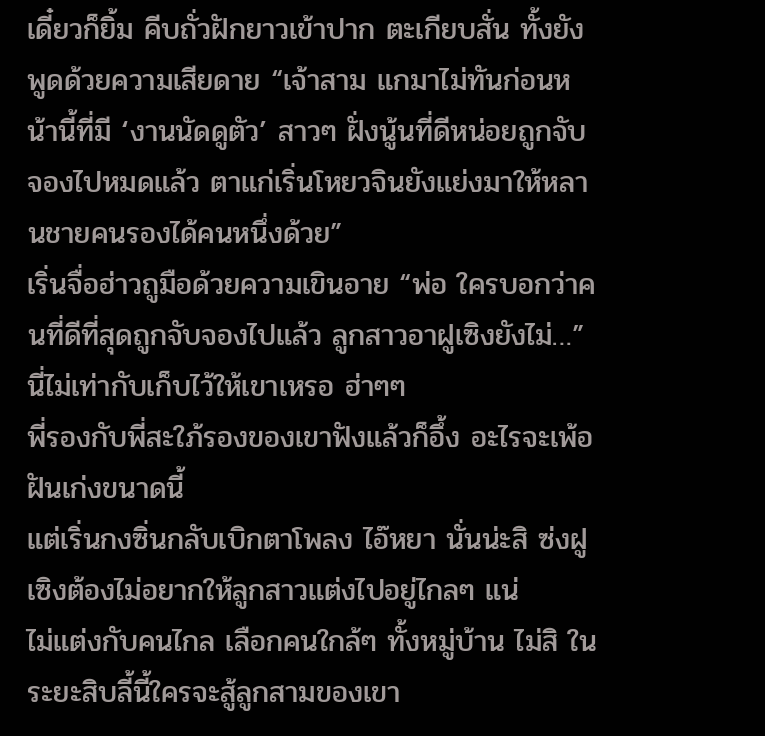เดี๋ยวก็ยิ้ม คีบถั่วฝักยาวเข้าปาก ตะเกียบสั่น ทั้งยังพูดด้วยความเสียดาย “เจ้าสาม แกมาไม่ทันก่อนหน้านี้ที่มี ‘งานนัดดูตัว’ สาวๆ ฝั่งนู้นที่ดีหน่อยถูกจับจองไปหมดแล้ว ตาแก่เริ่นโหยวจินยังแย่งมาให้หลานชายคนรองได้คนหนึ่งด้วย”
เริ่นจื่อฮ่าวถูมือด้วยความเขินอาย “พ่อ ใครบอกว่าคนที่ดีที่สุดถูกจับจองไปแล้ว ลูกสาวอาฝูเซิงยังไม่…” นี่ไม่เท่ากับเก็บไว้ให้เขาเหรอ ฮ่าๆๆ
พี่รองกับพี่สะใภ้รองของเขาฟังแล้วก็อึ้ง อะไรจะเพ้อฝันเก่งขนาดนี้
แต่เริ่นกงซิ่นกลับเบิกตาโพลง ไอ๊หยา นั่นน่ะสิ ซ่งฝูเซิงต้องไม่อยากให้ลูกสาวแต่งไปอยู่ไกลๆ แน่
ไม่แต่งกับคนไกล เลือกคนใกล้ๆ ทั้งหมู่บ้าน ไม่สิ ในระยะสิบลี้นี้ใครจะสู้ลูกสามของเขา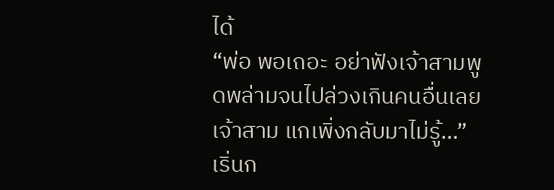ได้
“พ่อ พอเถอะ อย่าฟังเจ้าสามพูดพล่ามจนไปล่วงเกินคนอื่นเลย เจ้าสาม แกเพิ่งกลับมาไม่รู้…”
เริ่นก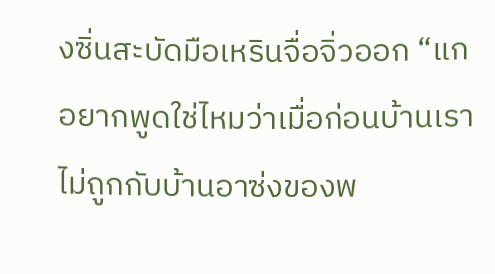งซิ่นสะบัดมือเหรินจื่อจิ่วออก “แกอยากพูดใช่ไหมว่าเมื่อก่อนบ้านเราไม่ถูกกับบ้านอาซ่งของพ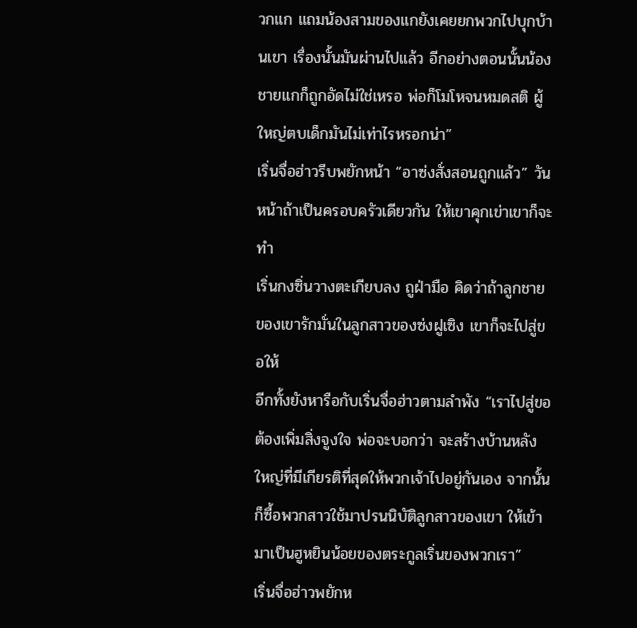วกแก แถมน้องสามของแกยังเคยยกพวกไปบุกบ้านเขา เรื่องนั้นมันผ่านไปแล้ว อีกอย่างตอนนั้นน้องชายแกก็ถูกอัดไม่ใช่เหรอ พ่อก็โมโหจนหมดสติ ผู้ใหญ่ตบเด็กมันไม่เท่าไรหรอกน่า”
เริ่นจื่อฮ่าวรีบพยักหน้า “อาซ่งสั่งสอนถูกแล้ว” วันหน้าถ้าเป็นครอบครัวเดียวกัน ให้เขาคุกเข่าเขาก็จะทำ
เริ่นกงซิ่นวางตะเกียบลง ถูฝ่ามือ คิดว่าถ้าลูกชายของเขารักมั่นในลูกสาวของซ่งฝูเซิง เขาก็จะไปสู่ขอให้
อีกทั้งยังหารือกับเริ่นจื่อฮ่าวตามลำพัง “เราไปสู่ขอ ต้องเพิ่มสิ่งจูงใจ พ่อจะบอกว่า จะสร้างบ้านหลังใหญ่ที่มีเกียรติที่สุดให้พวกเจ้าไปอยู่กันเอง จากนั้นก็ซื้อพวกสาวใช้มาปรนนิบัติลูกสาวของเขา ให้เข้ามาเป็นฮูหยินน้อยของตระกูลเริ่นของพวกเรา”
เริ่นจื่อฮ่าวพยักห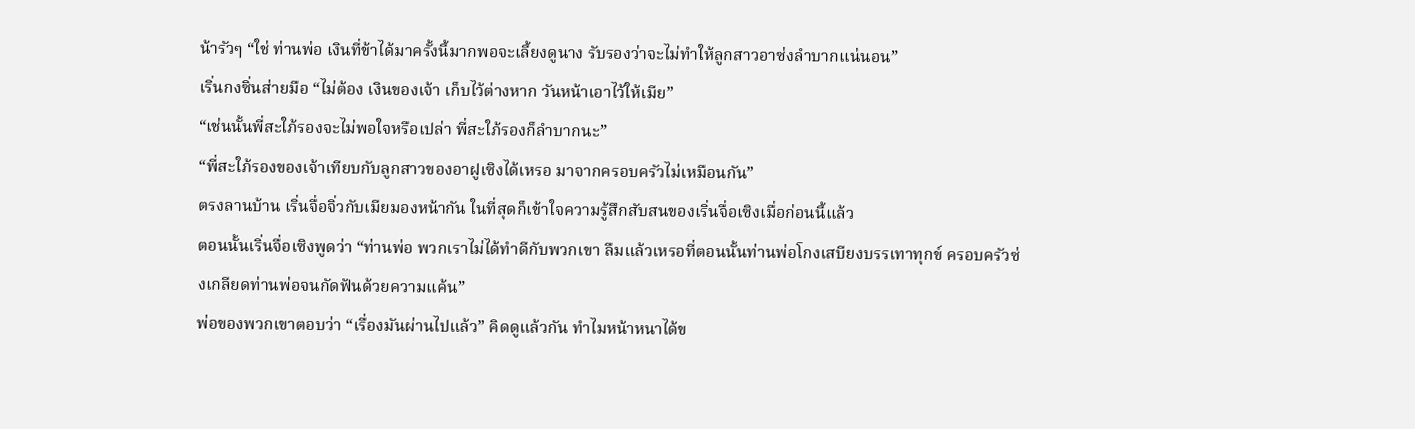น้ารัวๆ “ใช่ ท่านพ่อ เงินที่ข้าได้มาครั้งนี้มากพอจะเลี้ยงดูนาง รับรองว่าจะไม่ทำให้ลูกสาวอาซ่งลำบากแน่นอน”
เริ่นกงซิ่นส่ายมือ “ไม่ต้อง เงินของเจ้า เก็บไว้ต่างหาก วันหน้าเอาไว้ให้เมีย”
“เช่นนั้นพี่สะใภ้รองจะไม่พอใจหรือเปล่า พี่สะใภ้รองก็ลำบากนะ”
“พี่สะใภ้รองของเจ้าเทียบกับลูกสาวของอาฝูเซิงได้เหรอ มาจากครอบครัวไม่เหมือนกัน”
ตรงลานบ้าน เริ่นจื่อจิ่วกับเมียมองหน้ากัน ในที่สุดก็เข้าใจความรู้สึกสับสนของเริ่นจื่อเซิงเมื่อก่อนนี้แล้ว
ตอนนั้นเริ่นจื่อเซิงพูดว่า “ท่านพ่อ พวกเราไม่ได้ทำดีกับพวกเขา ลืมแล้วเหรอที่ตอนนั้นท่านพ่อโกงเสบียงบรรเทาทุกข์ ครอบครัวซ่งเกลียดท่านพ่อจนกัดฟันด้วยความแค้น”
พ่อของพวกเขาตอบว่า “เรื่องมันผ่านไปแล้ว” คิดดูแล้วกัน ทำไมหน้าหนาได้ข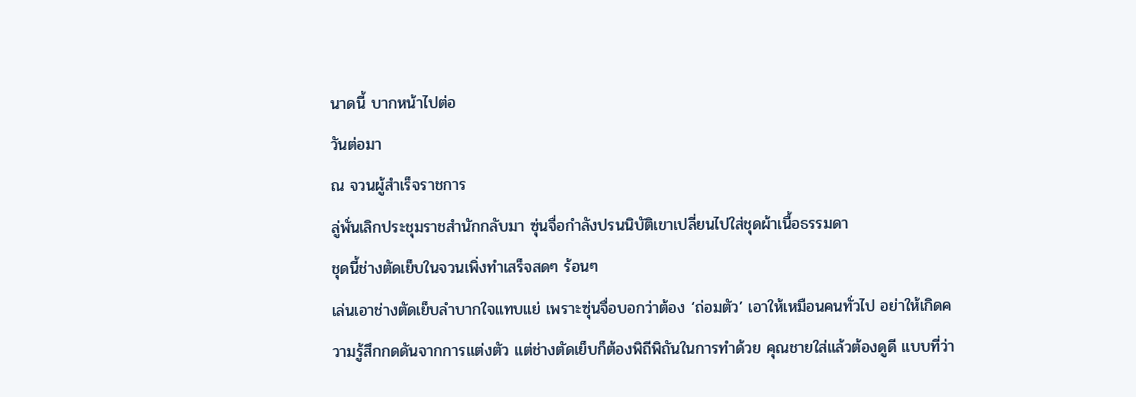นาดนี้ บากหน้าไปต่อ
วันต่อมา
ณ จวนผู้สำเร็จราชการ
ลู่พั่นเลิกประชุมราชสำนักกลับมา ซุ่นจื่อกำลังปรนนิบัติเขาเปลี่ยนไปใส่ชุดผ้าเนื้อธรรมดา
ชุดนี้ช่างตัดเย็บในจวนเพิ่งทำเสร็จสดๆ ร้อนๆ
เล่นเอาช่างตัดเย็บลำบากใจแทบแย่ เพราะซุ่นจื่อบอกว่าต้อง ‘ถ่อมตัว’ เอาให้เหมือนคนทั่วไป อย่าให้เกิดความรู้สึกกดดันจากการแต่งตัว แต่ช่างตัดเย็บก็ต้องพิถีพิถันในการทำด้วย คุณชายใส่แล้วต้องดูดี แบบที่ว่า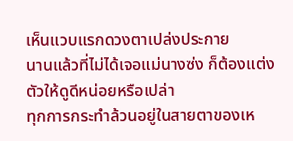เห็นแวบแรกดวงตาเปล่งประกาย
นานแล้วที่ไม่ได้เจอแม่นางซ่ง ก็ต้องแต่งตัวให้ดูดีหน่อยหรือเปล่า
ทุกการกระทำล้วนอยู่ในสายตาของเห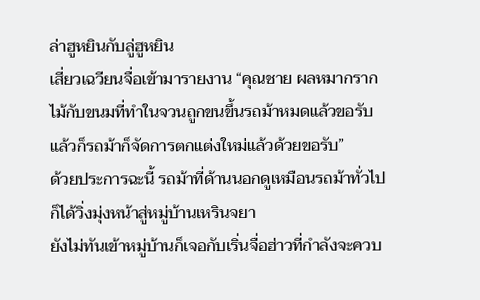ล่าฮูหยินกับลู่ฮูหยิน
เสี่ยวเฉวียนจื่อเข้ามารายงาน “คุณชาย ผลหมากรากไม้กับขนมที่ทำในจวนถูกขนขึ้นรถม้าหมดแล้วขอรับ แล้วก็รถม้าก็จัดการตกแต่งใหม่แล้วด้วยขอรับ”
ด้วยประการฉะนี้ รถม้าที่ด้านนอกดูเหมือนรถม้าทั่วไปก็ได้วิ่งมุ่งหน้าสู่หมู่บ้านเหรินจยา
ยังไม่ทันเข้าหมู่บ้านก็เจอกับเริ่นจื่อฮ่าวที่กำลังจะควบ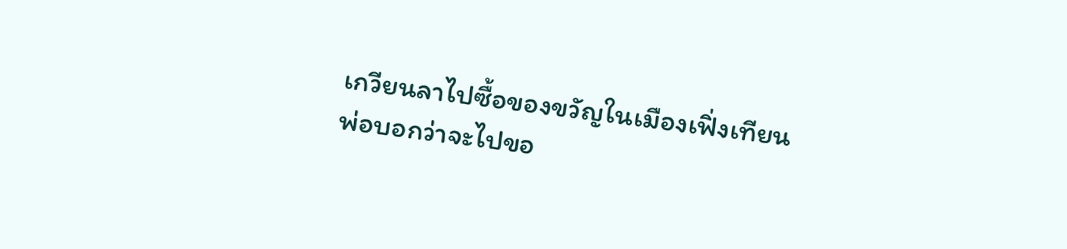เกวียนลาไปซื้อของขวัญในเมืองเฟิ่งเทียน
พ่อบอกว่าจะไปขอ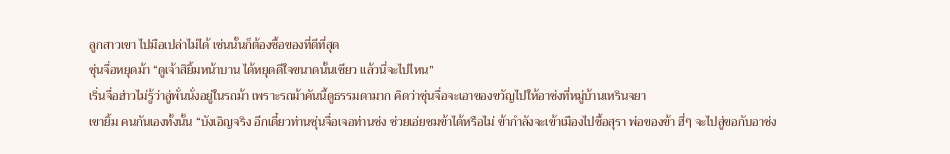ลูกสาวเขา ไปมือเปล่าไม่ได้ เช่นนั้นก็ต้องซื้อของที่ดีที่สุด
ซุ่นจื่อหยุดม้า “ดูเจ้าสิยิ้มหน้าบาน ได้หยุดดีใจขนาดนั้นเชียว แล้วนี่จะไปไหน”
เริ่นจื่อฮ่าวไม่รู้ว่าลู่พั่นนั่งอยู่ในรถม้า เพราะรถม้าคันนี้ดูธรรมดามาก คิดว่าซุ่นจื่อจะเอาของขวัญไปให้อาซ่งที่หมู่บ้านเหรินจยา
เขายิ้ม คนกันเองทั้งนั้น “บังเอิญจริง อีกเดี๋ยวท่านซุ่นจื่อเจอท่านซ่ง ช่วยเอ่ยชมข้าได้หรือไม่ ข้ากำลังจะเข้าเมืองไปซื้อสุรา พ่อของข้า ฮี่ๆ จะไปสู่ขอกับอาซ่ง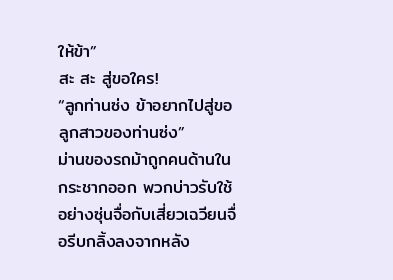ให้ข้า”
สะ สะ สู่ขอใคร!
“ลูกท่านซ่ง ข้าอยากไปสู่ขอลูกสาวของท่านซ่ง”
ม่านของรถม้าถูกคนด้านในกระชากออก พวกบ่าวรับใช้อย่างซุ่นจื่อกับเสี่ยวเฉวียนจื่อรีบกลิ้งลงจากหลัง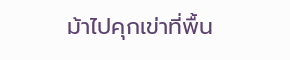ม้าไปคุกเข่าที่พื้น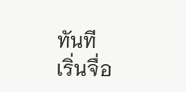ทันที
เริ่นจื่อ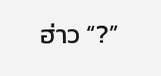ฮ่าว “?”